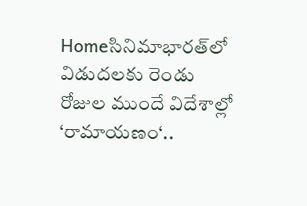Homeసినిమాభారత్‌లో విడుదలకు రెండు రోజుల ముందే విదేశాల్లో ‘రామాయణం‘..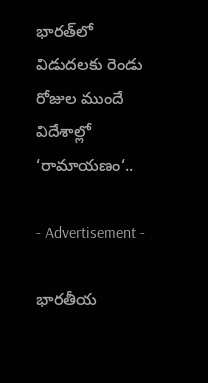భారత్‌లో విడుదలకు రెండు రోజుల ముందే విదేశాల్లో ‘రామాయణం‘..

- Advertisement -

భారతీయ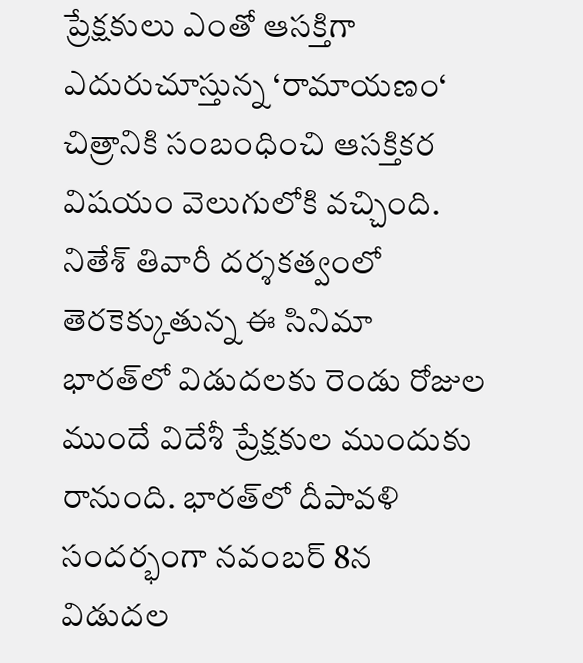ప్రేక్షకులు ఎంతో ఆసక్తిగా ఎదురుచూస్తున్న ‘రామాయణం‘ చిత్రానికి సంబంధించి ఆసక్తికర విషయం వెలుగులోకి వచ్చింది. నితేశ్‌ తివారీ దర్శకత్వంలో తెరకెక్కుతున్న ఈ సినిమా భారత్‌లో విడుదలకు రెండు రోజుల ముందే విదేశీ ప్రేక్షకుల ముందుకు రానుంది. భారత్‌లో దీపావళి సందర్భంగా నవంబర్‌ 8న విడుదల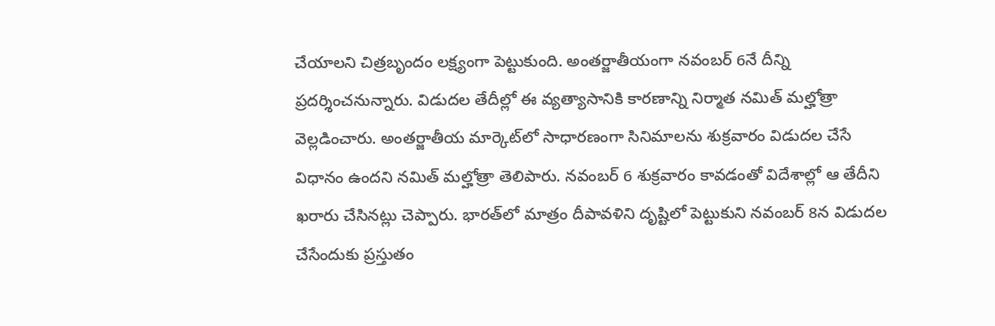చేయాలని చిత్రబృందం లక్ష్యంగా పెట్టుకుంది. అంతర్జాతీయంగా నవంబర్‌ 6నే దీన్ని ప్రదర్శించనున్నారు. విడుదల తేదీల్లో ఈ వ్యత్యాసానికి కారణాన్ని నిర్మాత నమిత్‌ మల్హోత్రా వెల్లడించారు. అంతర్జాతీయ మార్కెట్‌లో సాధారణంగా సినిమాలను శుక్రవారం విడుదల చేసే విధానం ఉందని నమిత్‌ మల్హోత్రా తెలిపారు. నవంబర్‌ 6 శుక్రవారం కావడంతో విదేశాల్లో ఆ తేదీని ఖరారు చేసినట్లు చెప్పారు. భారత్‌లో మాత్రం దీపావళిని దృష్టిలో పెట్టుకుని నవంబర్‌ 8న విడుదల చేసేందుకు ప్రస్తుతం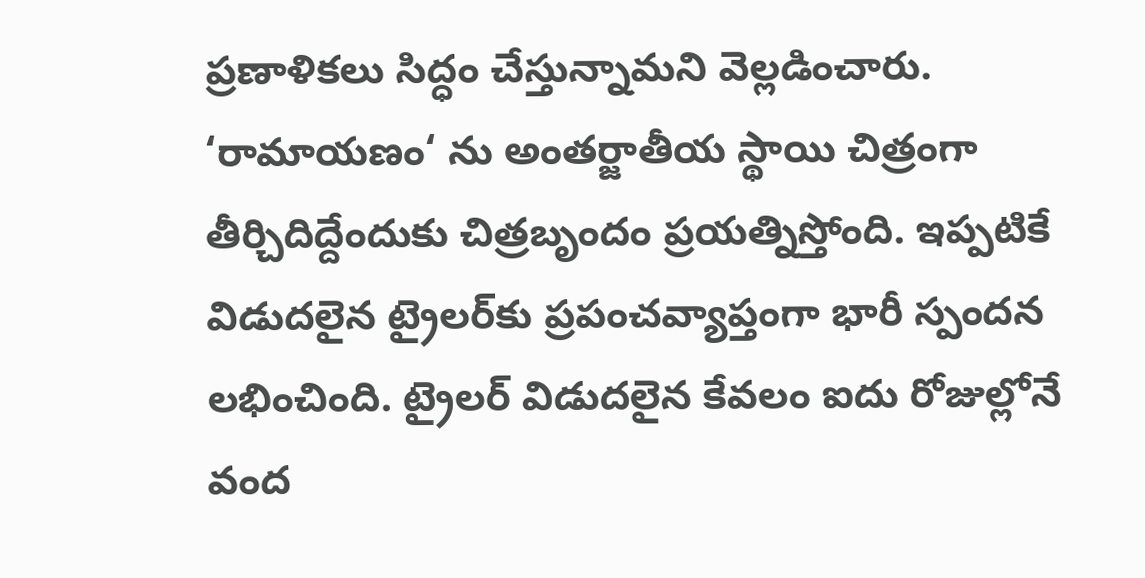ప్రణాళికలు సిద్ధం చేస్తున్నామని వెల్లడించారు. ‘రామాయణం‘ ను అంతర్జాతీయ స్థాయి చిత్రంగా తీర్చిదిద్దేందుకు చిత్రబృందం ప్రయత్నిస్తోంది. ఇప్పటికే విడుదలైన ట్రైలర్‌కు ప్రపంచవ్యాప్తంగా భారీ స్పందన లభించింది. ట్రైలర్‌ విడుదలైన కేవలం ఐదు రోజుల్లోనే వంద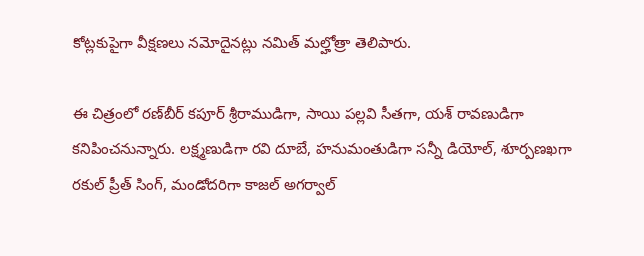కోట్లకుపైగా వీక్షణలు నమోదైనట్లు నమిత్‌ మల్హోత్రా తెలిపారు.

ఈ చిత్రంలో రణ్‌బీర్‌ కపూర్‌ శ్రీరాముడిగా, సాయి పల్లవి సీతగా, యశ్‌ రావణుడిగా కనిపించనున్నారు. లక్ష్మణుడిగా రవి దూబే, హనుమంతుడిగా సన్నీ డియోల్‌, శూర్పణఖగా రకుల్‌ ప్రీత్‌ సింగ్‌, మండోదరిగా కాజల్‌ అగర్వాల్‌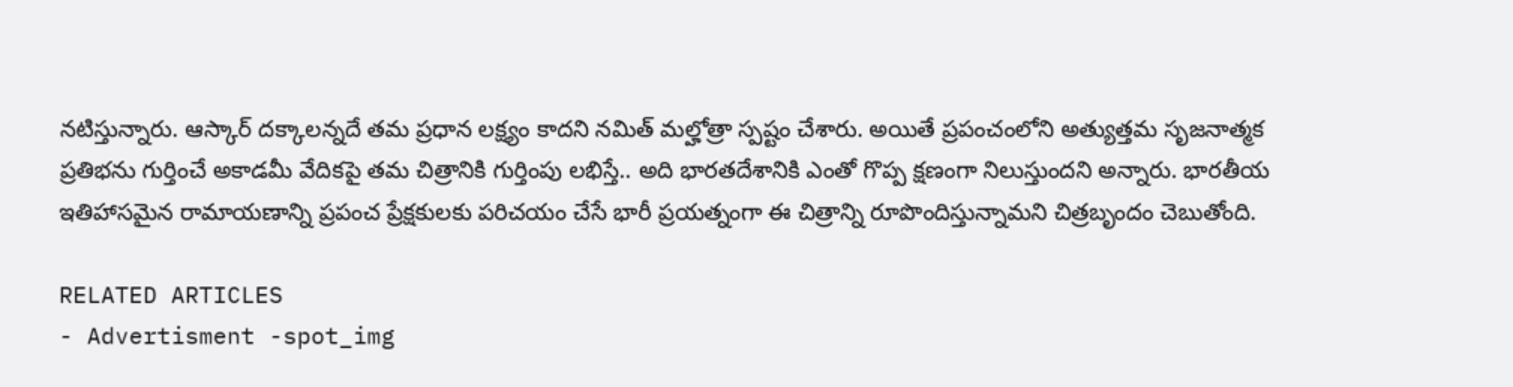నటిస్తున్నారు. ఆస్కార్‌ దక్కాలన్నదే తమ ప్రధాన లక్ష్యం కాదని నమిత్‌ మల్హోత్రా స్పష్టం చేశారు. అయితే ప్రపంచంలోని అత్యుత్తమ సృజనాత్మక ప్రతిభను గుర్తించే అకాడమీ వేదికపై తమ చిత్రానికి గుర్తింపు లభిస్తే.. అది భారతదేశానికి ఎంతో గొప్ప క్షణంగా నిలుస్తుందని అన్నారు. భారతీయ ఇతిహాసమైన రామాయణాన్ని ప్రపంచ ప్రేక్షకులకు పరిచయం చేసే భారీ ప్రయత్నంగా ఈ చిత్రాన్ని రూపొందిస్తున్నామని చిత్రబృందం చెబుతోంది.

RELATED ARTICLES
- Advertisment -spot_img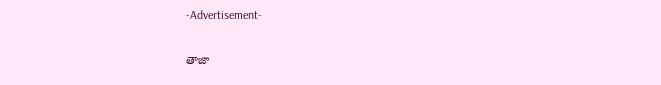-Advertisement-

తాజా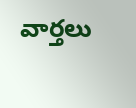వార్తలు